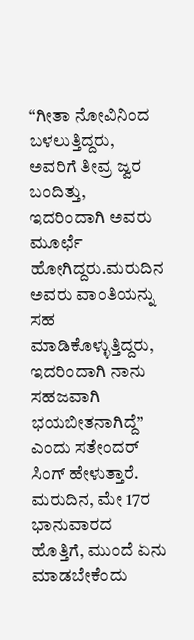“ಗೀತಾ ನೋವಿನಿಂದ ಬಳಲುತ್ತಿದ್ದರು, ಅವರಿಗೆ ತೀವ್ರ ಜ್ವರ ಬಂದಿತ್ತು, ಇದರಿಂದಾಗಿ ಅವರು ಮೂರ್ಛೆ ಹೋಗಿದ್ದರು.ಮರುದಿನ ಅವರು ವಾಂತಿಯನ್ನು ಸಹ ಮಾಡಿಕೊಳ್ಳುತ್ತಿದ್ದರು, ಇದರಿಂದಾಗಿ ನಾನು ಸಹಜವಾಗಿ ಭಯಬೀತನಾಗಿದ್ದೆ” ಎಂದು ಸತೇಂದರ್ ಸಿಂಗ್ ಹೇಳುತ್ತಾರೆ.
ಮರುದಿನ, ಮೇ 17ರ ಭಾನುವಾರದ ಹೊತ್ತಿಗೆ, ಮುಂದೆ ಏನು ಮಾಡಬೇಕೆಂದು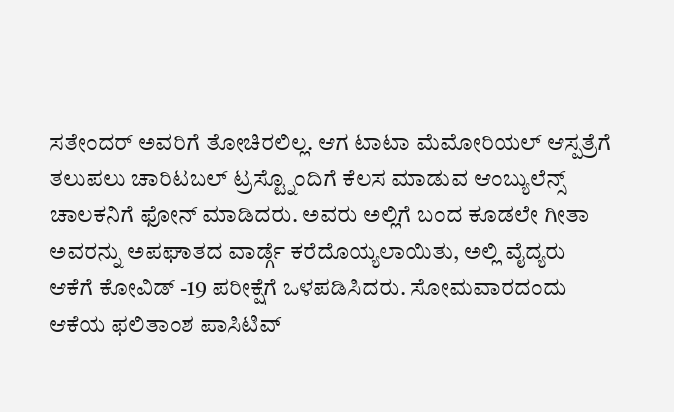ಸತೇಂದರ್ ಅವರಿಗೆ ತೋಚಿರಲಿಲ್ಲ. ಆಗ ಟಾಟಾ ಮೆಮೋರಿಯಲ್ ಆಸ್ಪತ್ರೆಗೆ ತಲುಪಲು ಚಾರಿಟಬಲ್ ಟ್ರಸ್ಟ್ನೊಂದಿಗೆ ಕೆಲಸ ಮಾಡುವ ಆಂಬ್ಯುಲೆನ್ಸ್ ಚಾಲಕನಿಗೆ ಫೋನ್ ಮಾಡಿದರು. ಅವರು ಅಲ್ಲಿಗೆ ಬಂದ ಕೂಡಲೇ ಗೀತಾ ಅವರನ್ನು ಅಪಘಾತದ ವಾರ್ಡ್ಗೆ ಕರೆದೊಯ್ಯಲಾಯಿತು, ಅಲ್ಲಿ ವೈದ್ಯರು ಆಕೆಗೆ ಕೋವಿಡ್ -19 ಪರೀಕ್ಷೆಗೆ ಒಳಪಡಿಸಿದರು. ಸೋಮವಾರದಂದು ಆಕೆಯ ಫಲಿತಾಂಶ ಪಾಸಿಟಿವ್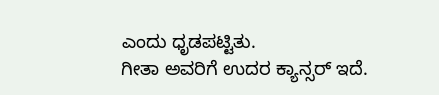ಎಂದು ಧೃಡಪಟ್ಟಿತು.
ಗೀತಾ ಅವರಿಗೆ ಉದರ ಕ್ಯಾನ್ಸರ್ ಇದೆ.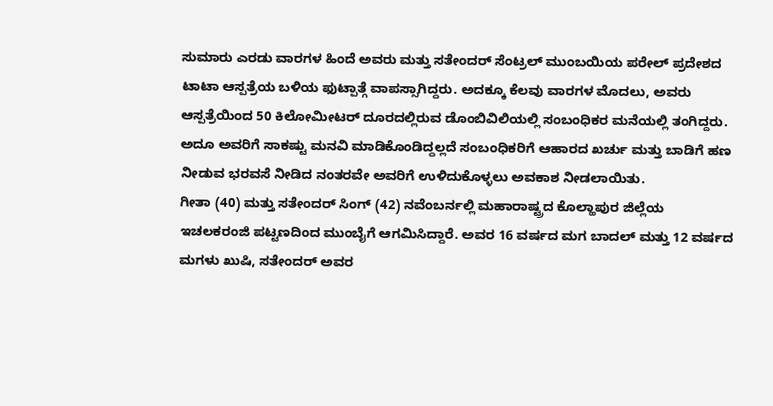ಸುಮಾರು ಎರಡು ವಾರಗಳ ಹಿಂದೆ ಅವರು ಮತ್ತು ಸತೇಂದರ್ ಸೆಂಟ್ರಲ್ ಮುಂಬಯಿಯ ಪರೇಲ್ ಪ್ರದೇಶದ ಟಾಟಾ ಆಸ್ಪತ್ರೆಯ ಬಳಿಯ ಫುಟ್ಪಾತ್ಗೆ ವಾಪಸ್ಸಾಗಿದ್ದರು. ಅದಕ್ಕೂ ಕೆಲವು ವಾರಗಳ ಮೊದಲು, ಅವರು ಆಸ್ಪತ್ರೆಯಿಂದ 50 ಕಿಲೋಮೀಟರ್ ದೂರದಲ್ಲಿರುವ ಡೊಂಬಿವಿಲಿಯಲ್ಲಿ ಸಂಬಂಧಿಕರ ಮನೆಯಲ್ಲಿ ತಂಗಿದ್ದರು. ಅದೂ ಅವರಿಗೆ ಸಾಕಷ್ಟು ಮನವಿ ಮಾಡಿಕೊಂಡಿದ್ದಲ್ಲದೆ ಸಂಬಂಧಿಕರಿಗೆ ಆಹಾರದ ಖರ್ಚು ಮತ್ತು ಬಾಡಿಗೆ ಹಣ ನೀಡುವ ಭರವಸೆ ನೀಡಿದ ನಂತರವೇ ಅವರಿಗೆ ಉಳಿದುಕೊಳ್ಳಲು ಅವಕಾಶ ನೀಡಲಾಯಿತು.
ಗೀತಾ (40) ಮತ್ತು ಸತೇಂದರ್ ಸಿಂಗ್ (42) ನವೆಂಬರ್ನಲ್ಲಿ ಮಹಾರಾಷ್ಟ್ರದ ಕೊಲ್ಹಾಪುರ ಜಿಲ್ಲೆಯ ಇಚಲಕರಂಜಿ ಪಟ್ಟಣದಿಂದ ಮುಂಬೈಗೆ ಆಗಮಿಸಿದ್ದಾರೆ. ಅವರ 16 ವರ್ಷದ ಮಗ ಬಾದಲ್ ಮತ್ತು 12 ವರ್ಷದ ಮಗಳು ಖುಷಿ, ಸತೇಂದರ್ ಅವರ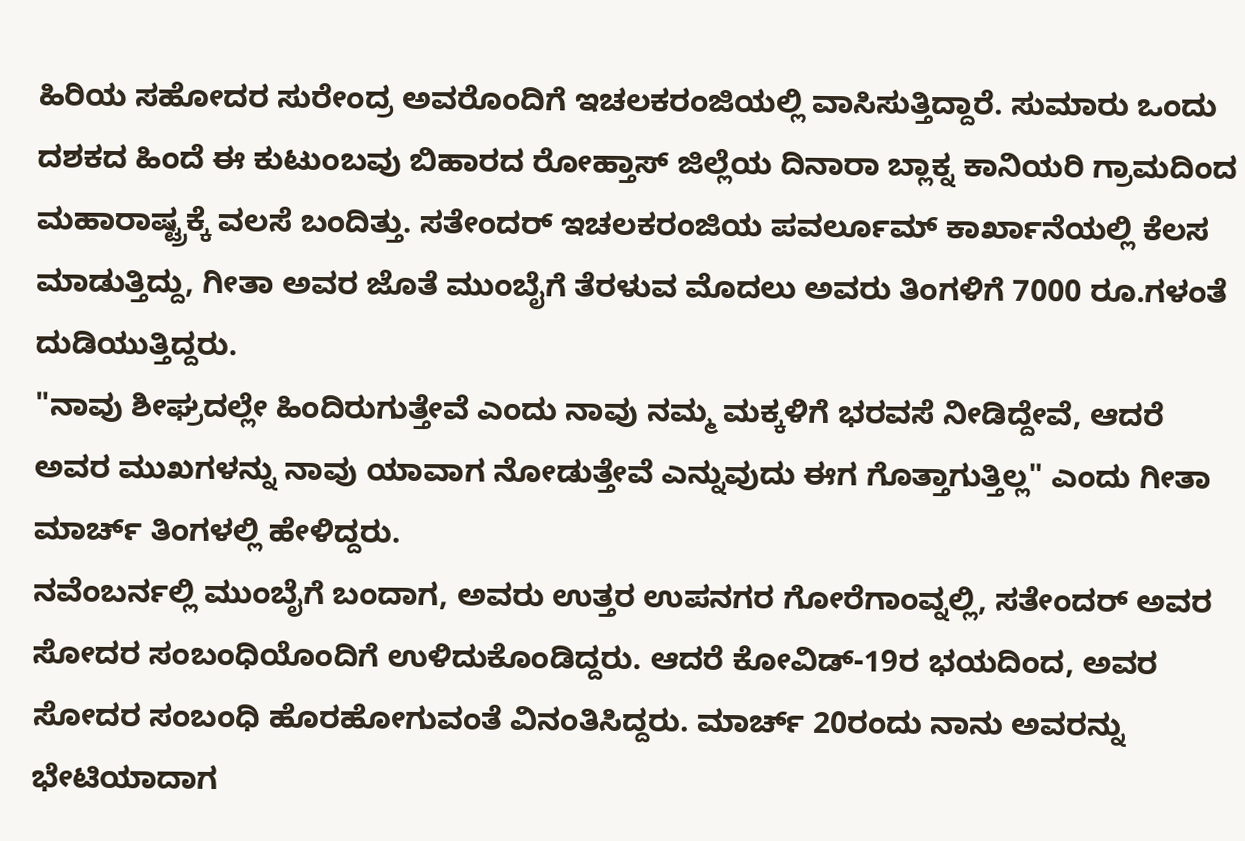ಹಿರಿಯ ಸಹೋದರ ಸುರೇಂದ್ರ ಅವರೊಂದಿಗೆ ಇಚಲಕರಂಜಿಯಲ್ಲಿ ವಾಸಿಸುತ್ತಿದ್ದಾರೆ. ಸುಮಾರು ಒಂದು ದಶಕದ ಹಿಂದೆ ಈ ಕುಟುಂಬವು ಬಿಹಾರದ ರೋಹ್ತಾಸ್ ಜಿಲ್ಲೆಯ ದಿನಾರಾ ಬ್ಲಾಕ್ನ ಕಾನಿಯರಿ ಗ್ರಾಮದಿಂದ ಮಹಾರಾಷ್ಟ್ರಕ್ಕೆ ವಲಸೆ ಬಂದಿತ್ತು. ಸತೇಂದರ್ ಇಚಲಕರಂಜಿಯ ಪವರ್ಲೂಮ್ ಕಾರ್ಖಾನೆಯಲ್ಲಿ ಕೆಲಸ ಮಾಡುತ್ತಿದ್ದು, ಗೀತಾ ಅವರ ಜೊತೆ ಮುಂಬೈಗೆ ತೆರಳುವ ಮೊದಲು ಅವರು ತಿಂಗಳಿಗೆ 7000 ರೂ.ಗಳಂತೆ ದುಡಿಯುತ್ತಿದ್ದರು.
"ನಾವು ಶೀಘ್ರದಲ್ಲೇ ಹಿಂದಿರುಗುತ್ತೇವೆ ಎಂದು ನಾವು ನಮ್ಮ ಮಕ್ಕಳಿಗೆ ಭರವಸೆ ನೀಡಿದ್ದೇವೆ, ಆದರೆ ಅವರ ಮುಖಗಳನ್ನು ನಾವು ಯಾವಾಗ ನೋಡುತ್ತೇವೆ ಎನ್ನುವುದು ಈಗ ಗೊತ್ತಾಗುತ್ತಿಲ್ಲ" ಎಂದು ಗೀತಾ ಮಾರ್ಚ್ ತಿಂಗಳಲ್ಲಿ ಹೇಳಿದ್ದರು.
ನವೆಂಬರ್ನಲ್ಲಿ ಮುಂಬೈಗೆ ಬಂದಾಗ, ಅವರು ಉತ್ತರ ಉಪನಗರ ಗೋರೆಗಾಂವ್ನಲ್ಲಿ, ಸತೇಂದರ್ ಅವರ ಸೋದರ ಸಂಬಂಧಿಯೊಂದಿಗೆ ಉಳಿದುಕೊಂಡಿದ್ದರು. ಆದರೆ ಕೋವಿಡ್-19ರ ಭಯದಿಂದ, ಅವರ ಸೋದರ ಸಂಬಂಧಿ ಹೊರಹೋಗುವಂತೆ ವಿನಂತಿಸಿದ್ದರು. ಮಾರ್ಚ್ 20ರಂದು ನಾನು ಅವರನ್ನು ಭೇಟಿಯಾದಾಗ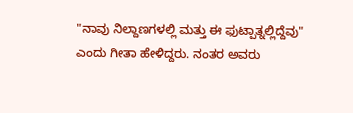"ನಾವು ನಿಲ್ದಾಣಗಳಲ್ಲಿ ಮತ್ತು ಈ ಫುಟ್ಪಾತ್ನಲ್ಲಿದ್ದೆವು" ಎಂದು ಗೀತಾ ಹೇಳಿದ್ದರು. ನಂತರ ಅವರು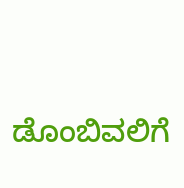ಡೊಂಬಿವಲಿಗೆ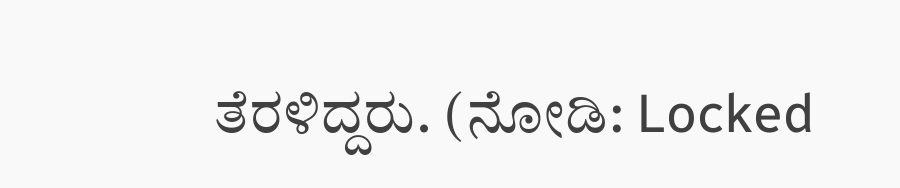ತೆರಳಿದ್ದರು. (ನೋಡಿ: Locked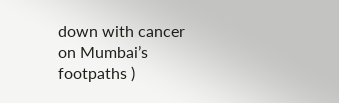down with cancer on Mumbai’s footpaths )